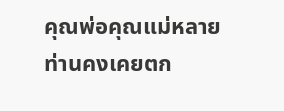คุณพ่อคุณแม่หลายท่านคงเคยตก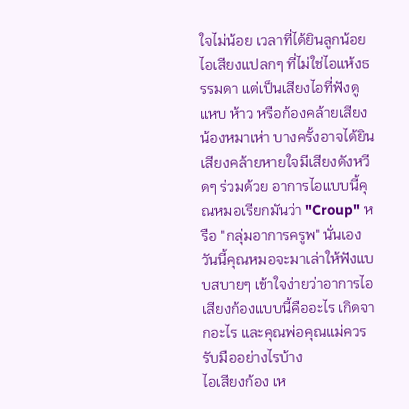ใจไม่น้อย เวลาที่ได้ยินลูกน้อยไอเสียงแปลกๆ ที่ไม่ใช่ไอแห้งธรรมดา แต่เป็นเสียงไอที่ฟังดูแหบ ห้าว หรือก้องคล้ายเสียงน้องหมาเห่า บางครั้งอาจได้ยินเสียงคล้ายหายใจมีเสียงดังหวีดๆ ร่วมด้วย อาการไอแบบนี้คุณหมอเรียกมันว่า "Croup" หรือ "กลุ่มอาการครูพ" นั่นเอง วันนี้คุณหมอจะมาเล่าให้ฟังแบบสบายๆ เข้าใจง่ายว่าอาการไอเสียงก้องแบบนี้คืออะไร เกิดจากอะไร และคุณพ่อคุณแม่ควรรับมืออย่างไรบ้าง
ไอเสียงก้อง เห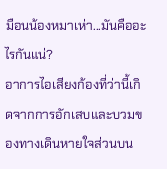มือนน้องหมาเห่า...มันคืออะไรกันแน่?
อาการไอเสียงก้องที่ว่านี้เกิดจากการอักเสบและบวมของทางเดินหายใจส่วนบน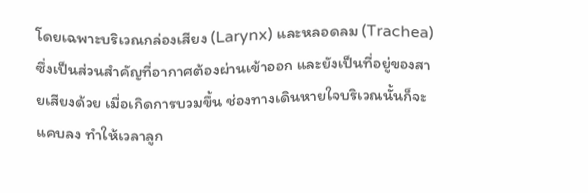โดยเฉพาะบริเวณกล่องเสียง (Larynx) และหลอดลม (Trachea) ซึ่งเป็นส่วนสำคัญที่อากาศต้องผ่านเข้าออก และยังเป็นที่อยู่ของสายเสียงด้วย เมื่อเกิดการบวมขึ้น ช่องทางเดินหายใจบริเวณนั้นก็จะแคบลง ทำให้เวลาลูก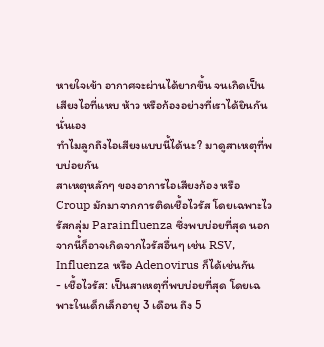หายใจเข้า อากาศจะผ่านได้ยากขึ้น จนเกิดเป็นเสียงไอที่แหบ ห้าว หรือก้องอย่างที่เราได้ยินกันนั่นเอง
ทำไมลูกถึงไอเสียงแบบนี้ได้นะ? มาดูสาเหตุที่พบบ่อยกัน
สาเหตุหลักๆ ของอาการไอเสียงก้อง หรือ Croup มักมาจากการติดเชื้อไวรัส โดยเฉพาะไวรัสกลุ่ม Parainfluenza ซึ่งพบบ่อยที่สุด นอกจากนี้ก็อาจเกิดจากไวรัสอื่นๆ เช่น RSV, Influenza หรือ Adenovirus ก็ได้เช่นกัน
- เชื้อไวรัส: เป็นสาเหตุที่พบบ่อยที่สุด โดยเฉพาะในเด็กเล็กอายุ 3 เดือน ถึง 5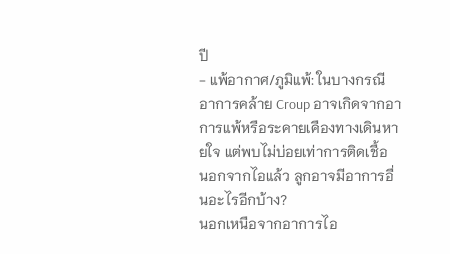ปี
- แพ้อากาศ/ภูมิแพ้: ในบางกรณี อาการคล้าย Croup อาจเกิดจากอาการแพ้หรือระคายเคืองทางเดินหายใจ แต่พบไม่บ่อยเท่าการติดเชื้อ
นอกจากไอแล้ว ลูกอาจมีอาการอื่นอะไรอีกบ้าง?
นอกเหนือจากอาการไอ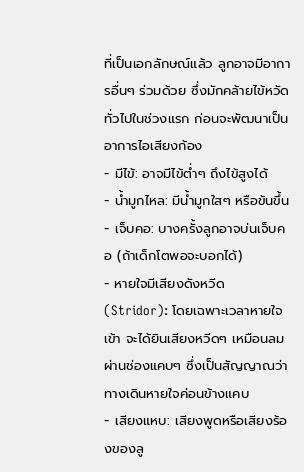ที่เป็นเอกลักษณ์แล้ว ลูกอาจมีอาการอื่นๆ ร่วมด้วย ซึ่งมักคล้ายไข้หวัดทั่วไปในช่วงแรก ก่อนจะพัฒนาเป็นอาการไอเสียงก้อง
- มีไข้: อาจมีไข้ต่ำๆ ถึงไข้สูงได้
- น้ำมูกไหล: มีน้ำมูกใสๆ หรือข้นขึ้น
- เจ็บคอ: บางครั้งลูกอาจบ่นเจ็บคอ (ถ้าเด็กโตพอจะบอกได้)
- หายใจมีเสียงดังหวีด (Stridor): โดยเฉพาะเวลาหายใจเข้า จะได้ยินเสียงหวีดๆ เหมือนลมผ่านช่องแคบๆ ซึ่งเป็นสัญญาณว่าทางเดินหายใจค่อนข้างแคบ
- เสียงแหบ: เสียงพูดหรือเสียงร้องของลู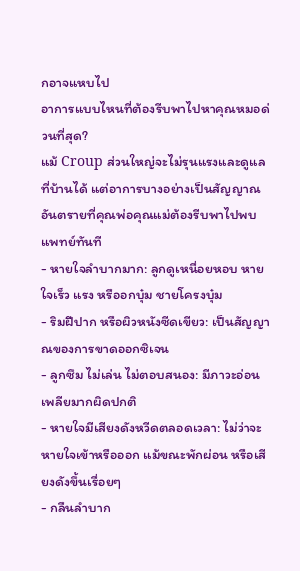กอาจแหบไป
อาการแบบไหนที่ต้องรีบพาไปหาคุณหมอด่วนที่สุด?
แม้ Croup ส่วนใหญ่จะไม่รุนแรงและดูแลที่บ้านได้ แต่อาการบางอย่างเป็นสัญญาณอันตรายที่คุณพ่อคุณแม่ต้องรีบพาไปพบแพทย์ทันที
- หายใจลำบากมาก: ลูกดูเหนื่อยหอบ หายใจเร็ว แรง หรืออกบุ๋ม ชายโครงบุ๋ม
- ริมฝีปาก หรือผิวหนังซีดเขียว: เป็นสัญญาณของการขาดออกซิเจน
- ลูกซึม ไม่เล่น ไม่ตอบสนอง: มีภาวะอ่อนเพลียมากผิดปกติ
- หายใจมีเสียงดังหวีดตลอดเวลา: ไม่ว่าจะหายใจเข้าหรือออก แม้ขณะพักผ่อน หรือเสียงดังขึ้นเรื่อยๆ
- กลืนลำบาก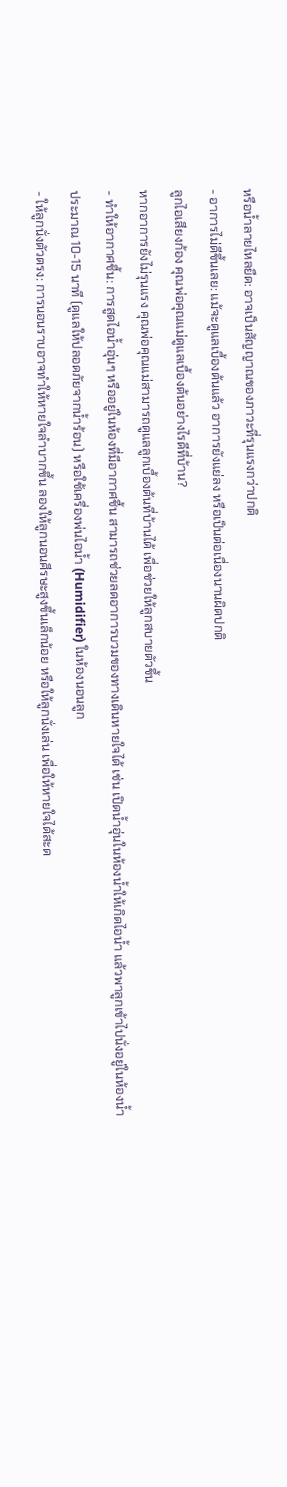หรือน้ำลายไหลยืด: อาจเป็นสัญญาณของภาวะที่รุนแรงกว่าปกติ
- อาการไม่ดีขึ้นเลย: แม้จะดูแลเบื้องต้นแล้ว อาการยังแย่ลง หรือเป็นต่อเนื่องนานผิดปกติ
ลูกไอเสียงก้อง คุณพ่อคุณแม่ดูแลเบื้องต้นอย่างไรดีที่บ้าน?
หากอาการยังไม่รุนแรง คุณพ่อคุณแม่สามารถดูแลลูกเบื้องต้นที่บ้านได้ เพื่อช่วยให้ลูกสบายตัวขึ้น
- ทำให้อากาศชื้น: การสูดไอน้ำอุ่นๆ หรืออยู่ในห้องที่มีอากาศชื้น สามารถช่วยลดอาการบวมของทางเดินหายใจได้ เช่น เปิดน้ำอุ่นในห้องน้ำให้เกิดไอน้ำ แล้วพาลูกเข้าไปนั่งอยู่ในห้องน้ำประมาณ 10-15 นาที (ดูแลให้ปลอดภัยจากน้ำร้อน) หรือใช้เครื่องพ่นไอน้ำ (Humidifier) ในห้องนอนลูก
- ให้ลูกนั่งตัวตรง: การนอนราบอาจทำให้หายใจลำบากขึ้น ลองให้ลูกนอนศีรษะสูงขึ้นเล็กน้อย หรือให้ลูกนั่งเล่น เพื่อให้หายใจได้สะด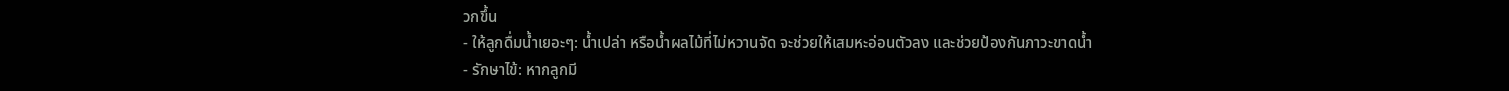วกขึ้น
- ให้ลูกดื่มน้ำเยอะๆ: น้ำเปล่า หรือน้ำผลไม้ที่ไม่หวานจัด จะช่วยให้เสมหะอ่อนตัวลง และช่วยป้องกันภาวะขาดน้ำ
- รักษาไข้: หากลูกมี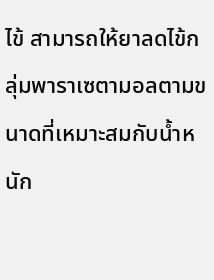ไข้ สามารถให้ยาลดไข้กลุ่มพาราเซตามอลตามขนาดที่เหมาะสมกับน้ำหนัก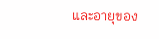และอายุของ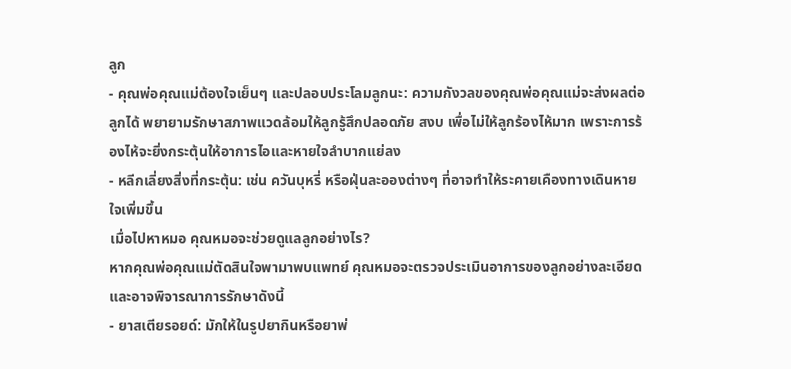ลูก
- คุณพ่อคุณแม่ต้องใจเย็นๆ และปลอบประโลมลูกนะ: ความกังวลของคุณพ่อคุณแม่จะส่งผลต่อลูกได้ พยายามรักษาสภาพแวดล้อมให้ลูกรู้สึกปลอดภัย สงบ เพื่อไม่ให้ลูกร้องไห้มาก เพราะการร้องไห้จะยิ่งกระตุ้นให้อาการไอและหายใจลำบากแย่ลง
- หลีกเลี่ยงสิ่งที่กระตุ้น: เช่น ควันบุหรี่ หรือฝุ่นละอองต่างๆ ที่อาจทำให้ระคายเคืองทางเดินหายใจเพิ่มขึ้น
เมื่อไปหาหมอ คุณหมอจะช่วยดูแลลูกอย่างไร?
หากคุณพ่อคุณแม่ตัดสินใจพามาพบแพทย์ คุณหมอจะตรวจประเมินอาการของลูกอย่างละเอียด และอาจพิจารณาการรักษาดังนี้
- ยาสเตียรอยด์: มักให้ในรูปยากินหรือยาพ่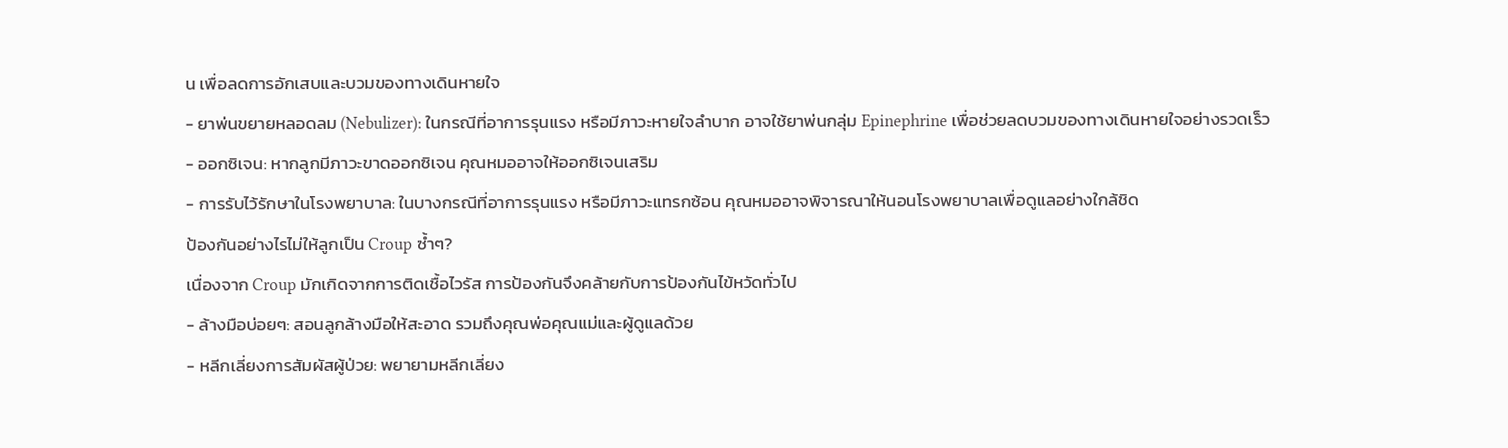น เพื่อลดการอักเสบและบวมของทางเดินหายใจ
- ยาพ่นขยายหลอดลม (Nebulizer): ในกรณีที่อาการรุนแรง หรือมีภาวะหายใจลำบาก อาจใช้ยาพ่นกลุ่ม Epinephrine เพื่อช่วยลดบวมของทางเดินหายใจอย่างรวดเร็ว
- ออกซิเจน: หากลูกมีภาวะขาดออกซิเจน คุณหมออาจให้ออกซิเจนเสริม
- การรับไว้รักษาในโรงพยาบาล: ในบางกรณีที่อาการรุนแรง หรือมีภาวะแทรกซ้อน คุณหมออาจพิจารณาให้นอนโรงพยาบาลเพื่อดูแลอย่างใกล้ชิด
ป้องกันอย่างไรไม่ให้ลูกเป็น Croup ซ้ำๆ?
เนื่องจาก Croup มักเกิดจากการติดเชื้อไวรัส การป้องกันจึงคล้ายกับการป้องกันไข้หวัดทั่วไป
- ล้างมือบ่อยๆ: สอนลูกล้างมือให้สะอาด รวมถึงคุณพ่อคุณแม่และผู้ดูแลด้วย
- หลีกเลี่ยงการสัมผัสผู้ป่วย: พยายามหลีกเลี่ยง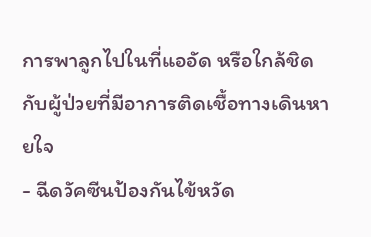การพาลูกไปในที่แออัด หรือใกล้ชิดกับผู้ป่วยที่มีอาการติดเชื้อทางเดินหายใจ
- ฉีดวัคซีนป้องกันไข้หวัด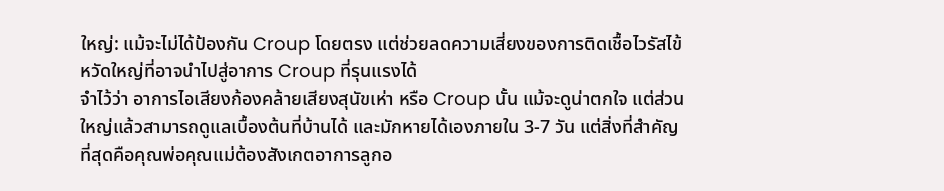ใหญ่: แม้จะไม่ได้ป้องกัน Croup โดยตรง แต่ช่วยลดความเสี่ยงของการติดเชื้อไวรัสไข้หวัดใหญ่ที่อาจนำไปสู่อาการ Croup ที่รุนแรงได้
จำไว้ว่า อาการไอเสียงก้องคล้ายเสียงสุนัขเห่า หรือ Croup นั้น แม้จะดูน่าตกใจ แต่ส่วนใหญ่แล้วสามารถดูแลเบื้องต้นที่บ้านได้ และมักหายได้เองภายใน 3-7 วัน แต่สิ่งที่สำคัญที่สุดคือคุณพ่อคุณแม่ต้องสังเกตอาการลูกอ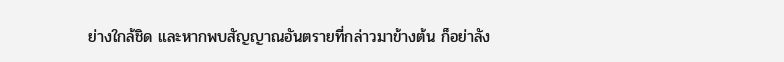ย่างใกล้ชิด และหากพบสัญญาณอันตรายที่กล่าวมาข้างต้น ก็อย่าลัง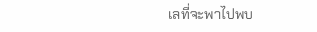เลที่จะพาไปพบ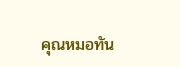คุณหมอทัน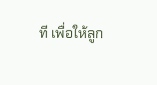ที เพื่อให้ลูก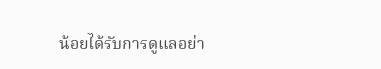น้อยได้รับการดูแลอย่า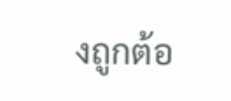งถูกต้อ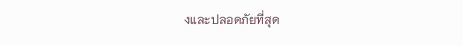งและปลอดภัยที่สุด